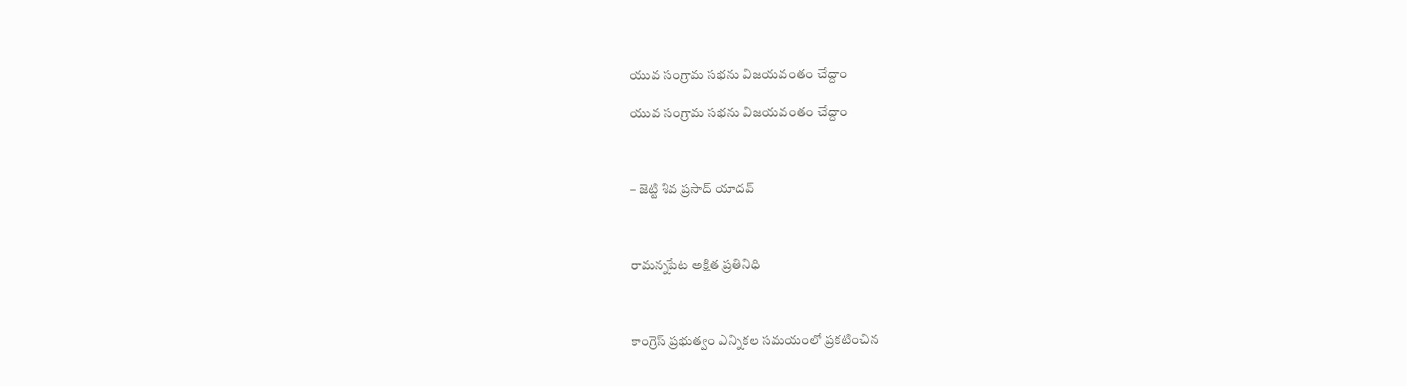యువ సంగ్రామ సభను విజయవంతం చేద్దాం

యువ సంగ్రామ సభను విజయవంతం చేద్దాం



– జెట్టి శివ ప్రసాద్ యాదవ్



రామన్నపేట అక్షిత ప్రతినిధి



కాంగ్రెస్ ప్రభుత్వం ఎన్నికల సమయంలో ప్రకటించిన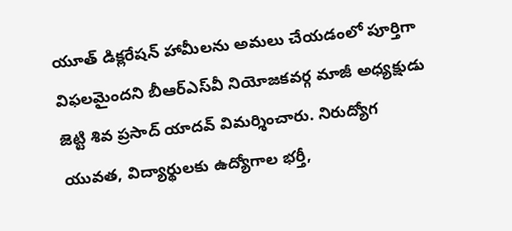యూత్ డిక్లరేషన్ హామీలను అమలు చేయడంలో పూర్తిగా విఫలమైందని బీఆర్ఎస్‌వీ నియోజకవర్గ మాజీ అధ్యక్షుడు జెట్టి శివ ప్రసాద్ యాదవ్ విమర్శించారు. నిరుద్యోగ యువత, విద్యార్థులకు ఉద్యోగాల భర్తీ,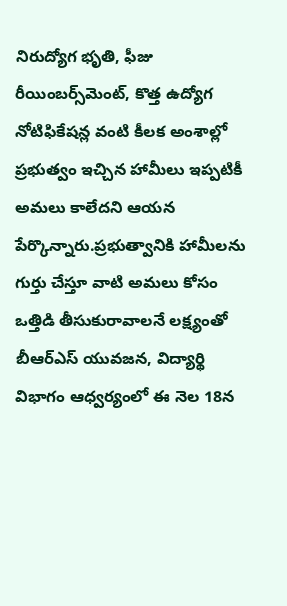నిరుద్యోగ భృతి, ఫీజు రీయింబర్స్‌మెంట్, కొత్త ఉద్యోగ నోటిఫికేషన్ల వంటి కీలక అంశాల్లో ప్రభుత్వం ఇచ్చిన హామీలు ఇప్పటికీ అమలు కాలేదని ఆయన పేర్కొన్నారు.ప్రభుత్వానికి హామీలను గుర్తు చేస్తూ వాటి అమలు కోసం ఒత్తిడి తీసుకురావాలనే లక్ష్యంతో బీఆర్ఎస్ యువజన, విద్యార్థి విభాగం ఆధ్వర్యంలో ఈ నెల 18న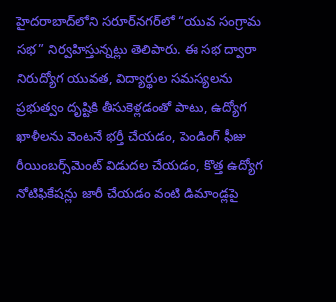హైదరాబాద్‌లోని సరూర్‌నగర్‌లో “యువ సంగ్రామ సభ” నిర్వహిస్తున్నట్లు తెలిపారు. ఈ సభ ద్వారా నిరుద్యోగ యువత, విద్యార్థుల సమస్యలను ప్రభుత్వం దృష్టికి తీసుకెళ్లడంతో పాటు, ఉద్యోగ ఖాళీలను వెంటనే భర్తీ చేయడం, పెండింగ్ ఫీజు రీయింబర్స్‌మెంట్ విడుదల చేయడం, కొత్త ఉద్యోగ నోటిఫికేషన్లు జారీ చేయడం వంటి డిమాండ్లపై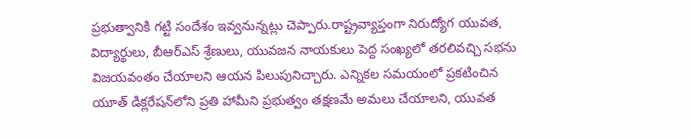ప్రభుత్వానికి గట్టి సందేశం ఇవ్వనున్నట్లు చెప్పారు.రాష్ట్రవ్యాప్తంగా నిరుద్యోగ యువత, విద్యార్థులు, బీఆర్ఎస్ శ్రేణులు, యువజన నాయకులు పెద్ద సంఖ్యలో తరలివచ్చి సభను విజయవంతం చేయాలని ఆయన పిలుపునిచ్చారు. ఎన్నికల సమయంలో ప్రకటించిన యూత్ డిక్లరేషన్‌లోని ప్రతి హామీని ప్రభుత్వం తక్షణమే అమలు చేయాలని, యువత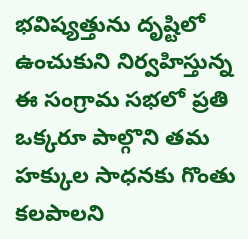భవిష్యత్తును దృష్టిలో ఉంచుకుని నిర్వహిస్తున్న ఈ సంగ్రామ సభలో ప్రతి ఒక్కరూ పాల్గొని తమ హక్కుల సాధనకు గొంతు కలపాలని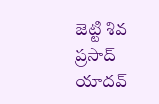జెట్టి శివ ప్రసాద్ యాదవ్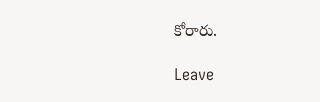కోరారు.

Leave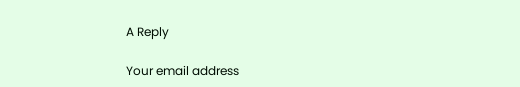A Reply

Your email address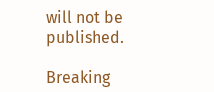will not be published.

Breaking